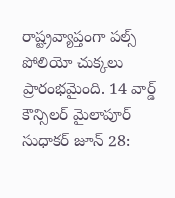రాష్ట్రవ్యాప్తంగా ప‌ల్స్ పోలియో చుక్కలు ప్రారంభమైంది. 14 వార్డ్ కౌన్సిలర్‌ మైలాపూర్ సుధాకర్ జూన్ 28: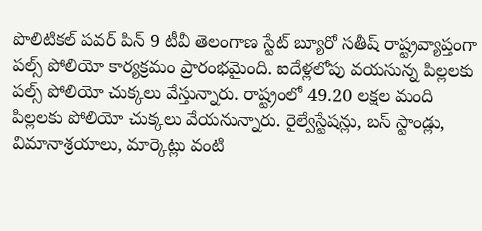పొలిటికల్ పవర్ పిన్ 9 టీవీ తెలంగాణ స్టేట్ బ్యూరో సతీష్ రాష్ట్రవ్యాప్తంగా ప‌ల్స్ పోలియో కార్యక్రమం ప్రారంభమైంది. ఐదేళ్లలోపు వయసున్న పిల్లలకు పల్స్ పోలియో చుక్కలు వేస్తున్నారు. రాష్ట్రంలో 49.20 ల‌క్షల మంది పిల్లల‌కు పోలియో చుక్కలు వేయనున్నారు. రైల్వేస్టేషన్లు, బస్ స్టాండ్లు, విమానాశ్రయాలు, మార్కెట్లు వంటి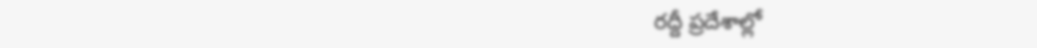రద్దీ ప్రదేశాల్లో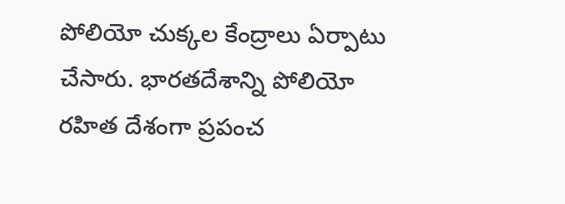పోలియో చుక్కల కేంద్రాలు ఏర్పాటు చేసారు. భారతదేశాన్ని పోలియో రహిత దేశంగా ప్రపంచ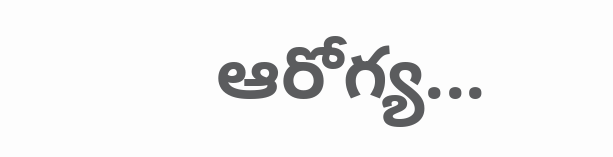ఆరోగ్య...